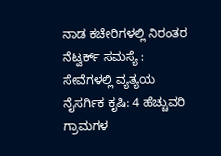ನಾಡ ಕಚೇರಿಗಳಲ್ಲಿ ನಿರಂತರ ನೆಟ್ವರ್ಕ್ ಸಮಸ್ಯೆ : ಸೇವೆಗಳಲ್ಲಿ ವ್ಯತ್ಯಯ
ನೈಸರ್ಗಿಕ ಕೃಷಿ: 4 ಹೆಚ್ಚುವರಿ ಗ್ರಾಮಗಳ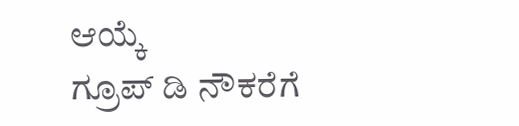ಆಯ್ಕೆ
ಗ್ರೂಪ್ ಡಿ ನೌಕರೆಗೆ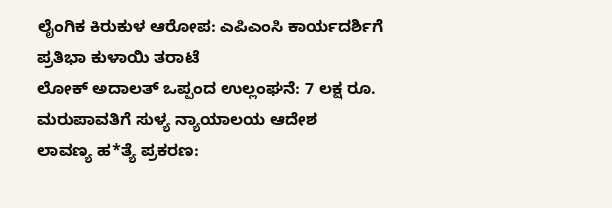ಲೈಂಗಿಕ ಕಿರುಕುಳ ಆರೋಪ: ಎಪಿಎಂಸಿ ಕಾರ್ಯದರ್ಶಿಗೆ ಪ್ರತಿಭಾ ಕುಳಾಯಿ ತರಾಟೆ
ಲೋಕ್ ಅದಾಲತ್ ಒಪ್ಪಂದ ಉಲ್ಲಂಘನೆ: 7 ಲಕ್ಷ ರೂ. ಮರುಪಾವತಿಗೆ ಸುಳ್ಯ ನ್ಯಾಯಾಲಯ ಆದೇಶ
ಲಾವಣ್ಯ ಹ*ತ್ಯೆ ಪ್ರಕರಣ: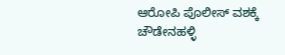ಆರೋಪಿ ಪೊಲೀಸ್ ವಶಕ್ಕೆ
ಚೌಡೇನಹಳ್ಳಿ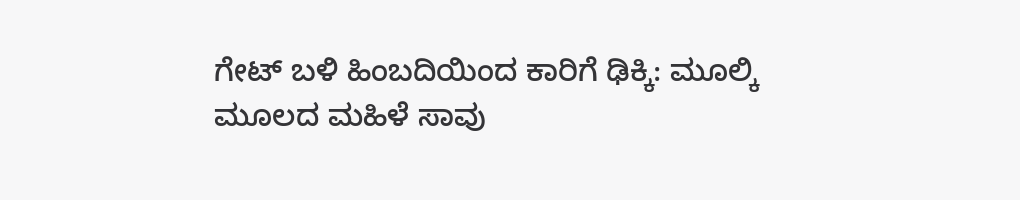ಗೇಟ್ ಬಳಿ ಹಿಂಬದಿಯಿಂದ ಕಾರಿಗೆ ಢಿಕ್ಕಿ: ಮೂಲ್ಕಿ ಮೂಲದ ಮಹಿಳೆ ಸಾವು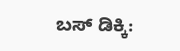ಬಸ್ ಡಿಕ್ಕಿ: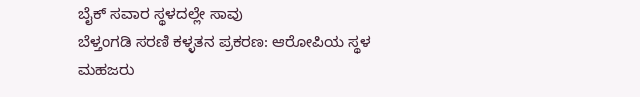ಬೈಕ್ ಸವಾರ ಸ್ಥಳದಲ್ಲೇ ಸಾವು
ಬೆಳ್ತಂಗಡಿ ಸರಣಿ ಕಳ್ಳತನ ಪ್ರಕರಣ: ಆರೋಪಿಯ ಸ್ಥಳ ಮಹಜರು